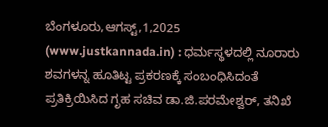ಬೆಂಗಳೂರು,ಆಗಸ್ಟ್,1,2025 (www.justkannada.in) : ಧರ್ಮಸ್ಥಳದಲ್ಲಿ ನೂರಾರು ಶವಗಳನ್ನ ಹೂತಿಟ್ಟ ಪ್ರಕರಣಕ್ಕೆ ಸಂಬಂಧಿಸಿದಂತೆ ಪ್ರತಿಕ್ರಿಯಿಸಿದ ಗೃಹ ಸಚಿವ ಡಾ.ಜಿ.ಪರಮೇಶ್ವರ್, ತನಿಖೆ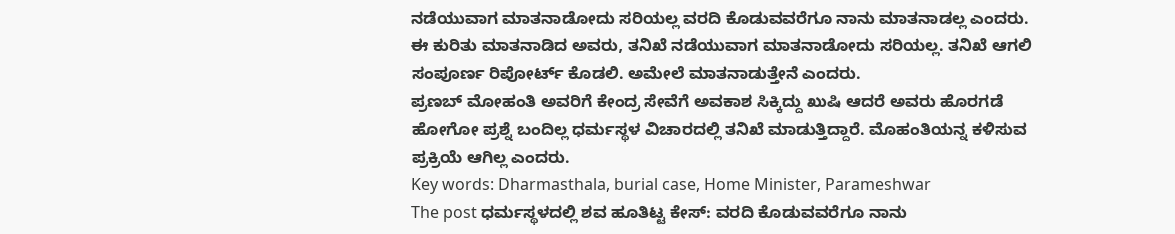ನಡೆಯುವಾಗ ಮಾತನಾಡೋದು ಸರಿಯಲ್ಲ ವರದಿ ಕೊಡುವವರೆಗೂ ನಾನು ಮಾತನಾಡಲ್ಲ ಎಂದರು.
ಈ ಕುರಿತು ಮಾತನಾಡಿದ ಅವರು, ತನಿಖೆ ನಡೆಯುವಾಗ ಮಾತನಾಡೋದು ಸರಿಯಲ್ಲ. ತನಿಖೆ ಆಗಲಿ ಸಂಪೂರ್ಣ ರಿಪೋರ್ಟ್ ಕೊಡಲಿ. ಅಮೇಲೆ ಮಾತನಾಡುತ್ತೇನೆ ಎಂದರು.
ಪ್ರಣಬ್ ಮೋಹಂತಿ ಅವರಿಗೆ ಕೇಂದ್ರ ಸೇವೆಗೆ ಅವಕಾಶ ಸಿಕ್ಕಿದ್ದು ಖುಷಿ ಆದರೆ ಅವರು ಹೊರಗಡೆ ಹೋಗೋ ಪ್ರಶ್ನೆ ಬಂದಿಲ್ಲ ಧರ್ಮಸ್ಥಳ ವಿಚಾರದಲ್ಲಿ ತನಿಖೆ ಮಾಡುತ್ತಿದ್ದಾರೆ. ಮೊಹಂತಿಯನ್ನ ಕಳಿಸುವ ಪ್ರಕ್ರಿಯೆ ಆಗಿಲ್ಲ ಎಂದರು.
Key words: Dharmasthala, burial case, Home Minister, Parameshwar
The post ಧರ್ಮಸ್ಥಳದಲ್ಲಿ ಶವ ಹೂತಿಟ್ಟ ಕೇಸ್: ವರದಿ ಕೊಡುವವರೆಗೂ ನಾನು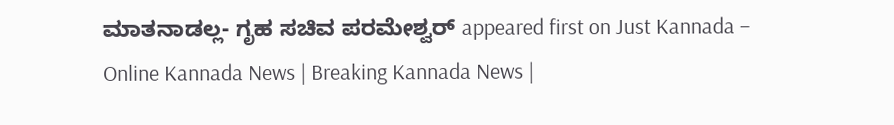ಮಾತನಾಡಲ್ಲ- ಗೃಹ ಸಚಿವ ಪರಮೇಶ್ವರ್ appeared first on Just Kannada – Online Kannada News | Breaking Kannada News |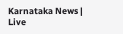Karnataka News | Live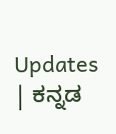Updates | ಕನ್ನಡ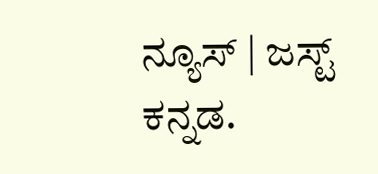ನ್ಯೂಸ್ | ಜಸ್ಟ್ ಕನ್ನಡ.